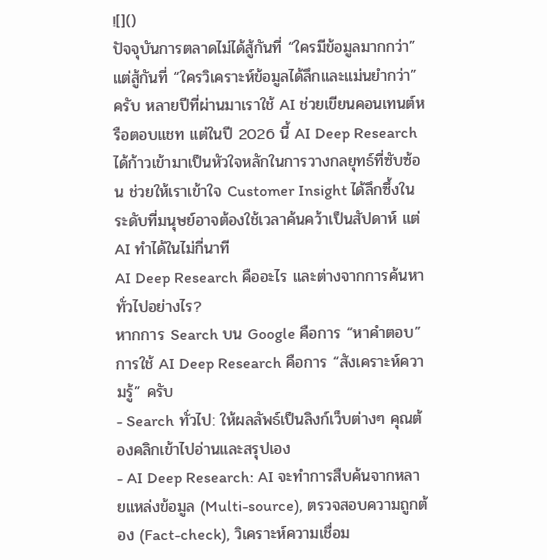![]()
ปัจจุบันการตลาดไม่ได้สู้กันที่ “ใครมีข้อมูลมากกว่า” แต่สู้กันที่ “ใครวิเคราะห์ข้อมูลได้ลึกและแม่นยำกว่า” ครับ หลายปีที่ผ่านมาเราใช้ AI ช่วยเขียนคอนเทนต์หรือตอบแชท แต่ในปี 2026 นี้ AI Deep Research ได้ก้าวเข้ามาเป็นหัวใจหลักในการวางกลยุทธ์ที่ซับซ้อน ช่วยให้เราเข้าใจ Customer Insight ได้ลึกซึ้งในระดับที่มนุษย์อาจต้องใช้เวลาค้นคว้าเป็นสัปดาห์ แต่ AI ทำได้ในไม่กี่นาที
AI Deep Research คืออะไร และต่างจากการค้นหาทั่วไปอย่างไร?
หากการ Search บน Google คือการ “หาคำตอบ” การใช้ AI Deep Research คือการ “สังเคราะห์ความรู้” ครับ
- Search ทั่วไป: ให้ผลลัพธ์เป็นลิงก์เว็บต่างๆ คุณต้องคลิกเข้าไปอ่านและสรุปเอง
- AI Deep Research: AI จะทำการสืบค้นจากหลายแหล่งข้อมูล (Multi-source), ตรวจสอบความถูกต้อง (Fact-check), วิเคราะห์ความเชื่อม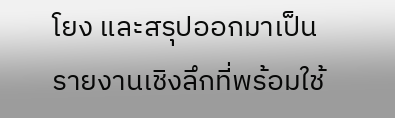โยง และสรุปออกมาเป็นรายงานเชิงลึกที่พร้อมใช้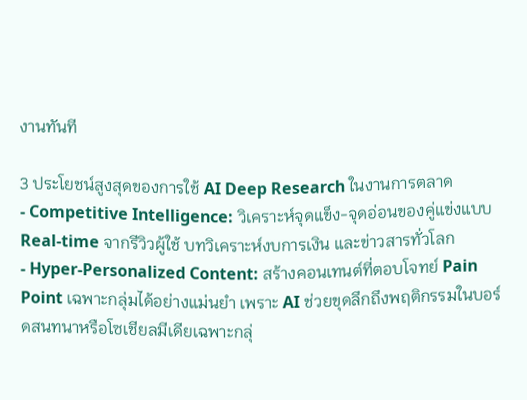งานทันที

3 ประโยชน์สูงสุดของการใช้ AI Deep Research ในงานการตลาด
- Competitive Intelligence: วิเคราะห์จุดแข็ง-จุดอ่อนของคู่แข่งแบบ Real-time จากรีวิวผู้ใช้ บทวิเคราะห์งบการเงิน และข่าวสารทั่วโลก
- Hyper-Personalized Content: สร้างคอนเทนต์ที่ตอบโจทย์ Pain Point เฉพาะกลุ่มได้อย่างแม่นยำ เพราะ AI ช่วยขุดลึกถึงพฤติกรรมในบอร์ดสนทนาหรือโซเชียลมีเดียเฉพาะกลุ่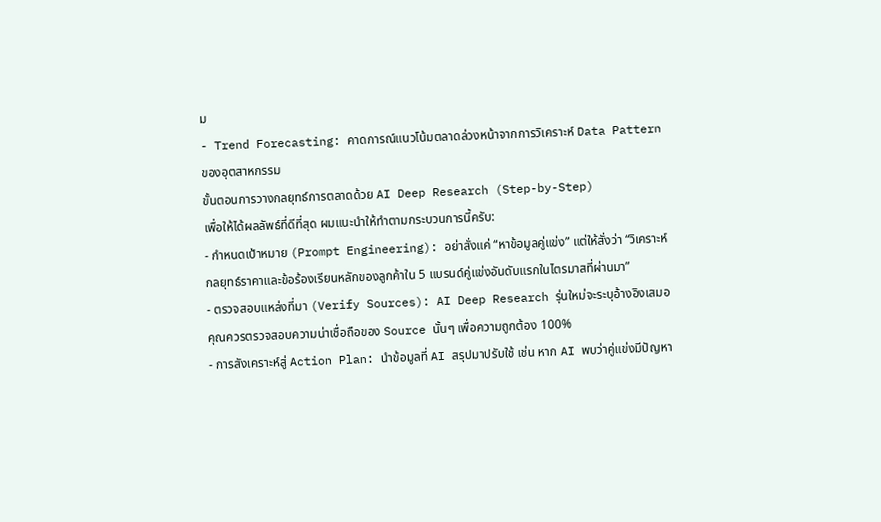ม
- Trend Forecasting: คาดการณ์แนวโน้มตลาดล่วงหน้าจากการวิเคราะห์ Data Pattern ของอุตสาหกรรม
ขั้นตอนการวางกลยุทธ์การตลาดด้วย AI Deep Research (Step-by-Step)
เพื่อให้ได้ผลลัพธ์ที่ดีที่สุด ผมแนะนำให้ทำตามกระบวนการนี้ครับ:
- กำหนดเป้าหมาย (Prompt Engineering): อย่าสั่งแค่ “หาข้อมูลคู่แข่ง” แต่ให้สั่งว่า “วิเคราะห์กลยุทธ์ราคาและข้อร้องเรียนหลักของลูกค้าใน 5 แบรนด์คู่แข่งอันดับแรกในไตรมาสที่ผ่านมา”
- ตรวจสอบแหล่งที่มา (Verify Sources): AI Deep Research รุ่นใหม่จะระบุอ้างอิงเสมอ คุณควรตรวจสอบความน่าเชื่อถือของ Source นั้นๆ เพื่อความถูกต้อง 100%
- การสังเคราะห์สู่ Action Plan: นำข้อมูลที่ AI สรุปมาปรับใช้ เช่น หาก AI พบว่าคู่แข่งมีปัญหา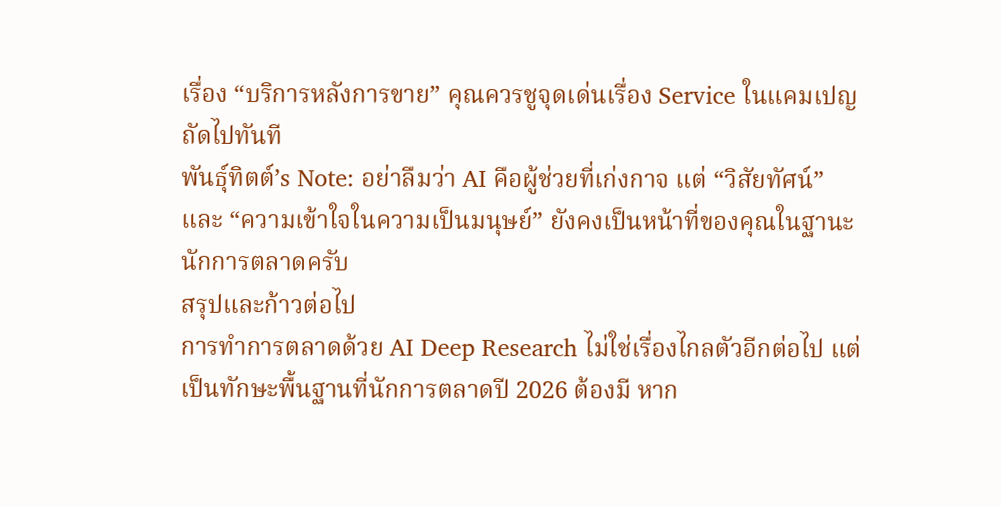เรื่อง “บริการหลังการขาย” คุณควรชูจุดเด่นเรื่อง Service ในแคมเปญถัดไปทันที
พันธุ์ทิตต์’s Note: อย่าลืมว่า AI คือผู้ช่วยที่เก่งกาจ แต่ “วิสัยทัศน์” และ “ความเข้าใจในความเป็นมนุษย์” ยังคงเป็นหน้าที่ของคุณในฐานะนักการตลาดครับ
สรุปและก้าวต่อไป
การทำการตลาดด้วย AI Deep Research ไม่ใช่เรื่องไกลตัวอีกต่อไป แต่เป็นทักษะพื้นฐานที่นักการตลาดปี 2026 ต้องมี หาก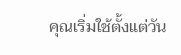คุณเริ่มใช้ตั้งแต่วัน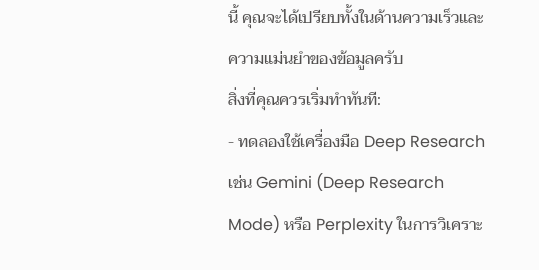นี้ คุณจะได้เปรียบทั้งในด้านความเร็วและความแม่นยำของข้อมูลครับ
สิ่งที่คุณควรเริ่มทำทันที:
- ทดลองใช้เครื่องมือ Deep Research เช่น Gemini (Deep Research Mode) หรือ Perplexity ในการวิเคราะ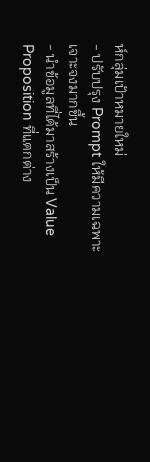ห์กลุ่มเป้าหมายใหม่
- ปรับปรุง Prompt ให้มีความเฉพาะเจาะจงมากขึ้น
- นำข้อมูลที่ได้มาสร้างเป็น Value Proposition ที่แตกต่าง